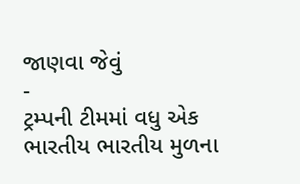જાણવા જેવું
-
ટ્રમ્પની ટીમમાં વધુ એક ભારતીય ભારતીય મુળના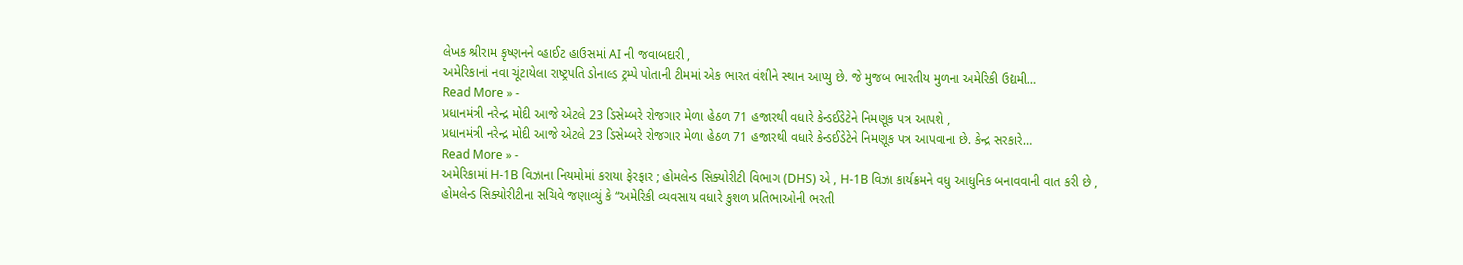લેખક શ્રીરામ કૃષ્ણનને વ્હાઈટ હાઉસમાં AI ની જવાબદારી ,
અમેરિકાનાં નવા ચૂંટાયેલા રાષ્ટ્રપતિ ડોનાલ્ડ ટ્રમ્પે પોતાની ટીમમાં એક ભારત વંશીને સ્થાન આપ્યુ છે. જે મુજબ ભારતીય મુળના અમેરિકી ઉદ્યમી…
Read More » -
પ્રધાનમંત્રી નરેન્દ્ર મોદી આજે એટલે 23 ડિસેમ્બરે રોજગાર મેળા હેઠળ 71 હજારથી વધારે કેન્ડઈડેટેને નિમણૂક પત્ર આપશે ,
પ્રધાનમંત્રી નરેન્દ્ર મોદી આજે એટલે 23 ડિસેમ્બરે રોજગાર મેળા હેઠળ 71 હજારથી વધારે કેન્ડઈડેટેને નિમણૂક પત્ર આપવાના છે. કેન્દ્ર સરકારે…
Read More » -
અમેરિકામાં H-1B વિઝાના નિયમોમાં કરાયા ફેરફાર ; હોમલેન્ડ સિક્યોરીટી વિભાગ (DHS) એ , H-1B વિઝા કાર્યક્રમને વધુ આધુનિક બનાવવાની વાત કરી છે ,
હોમલેન્ડ સિક્યોરીટીના સચિવે જણાવ્યું કે “અમેરિકી વ્યવસાય વધારે કુશળ પ્રતિભાઓની ભરતી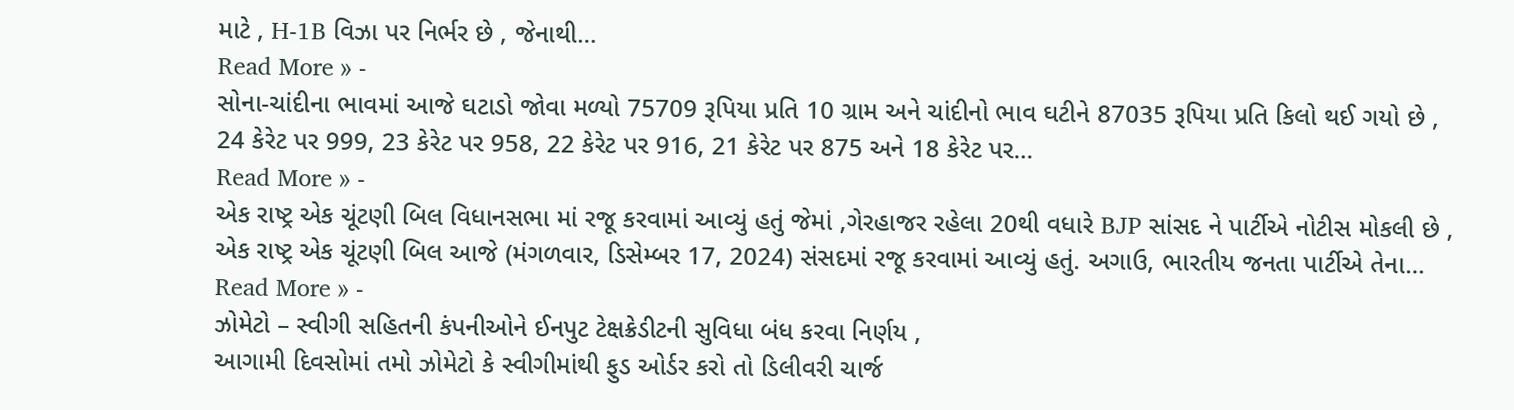માટે , H-1B વિઝા પર નિર્ભર છે , જેનાથી…
Read More » -
સોના-ચાંદીના ભાવમાં આજે ઘટાડો જોવા મળ્યો 75709 રૂપિયા પ્રતિ 10 ગ્રામ અને ચાંદીનો ભાવ ઘટીને 87035 રૂપિયા પ્રતિ કિલો થઈ ગયો છે ,
24 કેરેટ પર 999, 23 કેરેટ પર 958, 22 કેરેટ પર 916, 21 કેરેટ પર 875 અને 18 કેરેટ પર…
Read More » -
એક રાષ્ટ્ર એક ચૂંટણી બિલ વિધાનસભા માં રજૂ કરવામાં આવ્યું હતું જેમાં ,ગેરહાજર રહેલા 20થી વધારે BJP સાંસદ ને પાર્ટીએ નોટીસ મોકલી છે ,
એક રાષ્ટ્ર એક ચૂંટણી બિલ આજે (મંગળવાર, ડિસેમ્બર 17, 2024) સંસદમાં રજૂ કરવામાં આવ્યું હતું. અગાઉ, ભારતીય જનતા પાર્ટીએ તેના…
Read More » -
ઝોમેટો – સ્વીગી સહિતની કંપનીઓને ઈનપુટ ટેક્ષક્રેડીટની સુવિધા બંધ કરવા નિર્ણય ,
આગામી દિવસોમાં તમો ઝોમેટો કે સ્વીગીમાંથી ફુડ ઓર્ડર કરો તો ડિલીવરી ચાર્જ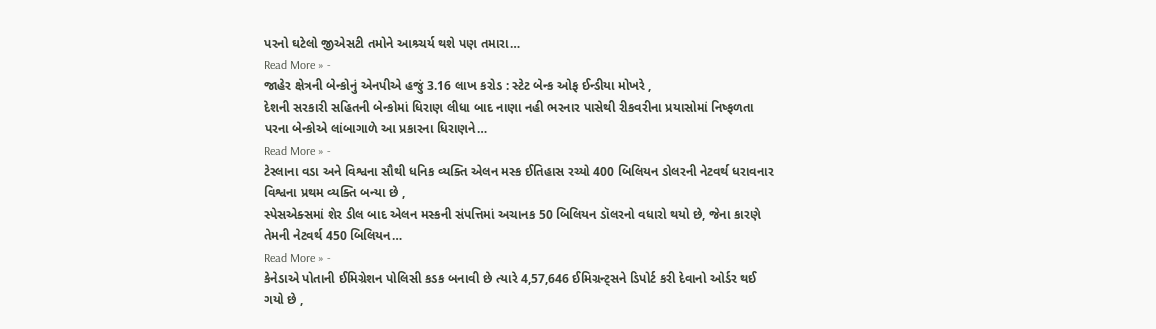પરનો ઘટેલો જીએસટી તમોને આશ્ર્ચર્ય થશે પણ તમારા…
Read More » -
જાહેર ક્ષેત્રની બેન્કોનું એનપીએ હજું 3.16 લાખ કરોડ : સ્ટેટ બેન્ક ઓફ ઈન્ડીયા મોખરે ,
દેશની સરકારી સહિતની બેન્કોમાં ધિરાણ લીધા બાદ નાણા નહી ભરનાર પાસેથી રીકવરીના પ્રયાસોમાં નિષ્ફળતા પરના બેન્કોએ લાંબાગાળે આ પ્રકારના ધિરાણને…
Read More » -
ટેસ્લાના વડા અને વિશ્વના સૌથી ધનિક વ્યક્તિ એલન મસ્ક ઈતિહાસ રચ્યો 400 બિલિયન ડોલરની નેટવર્થ ધરાવનાર વિશ્વના પ્રથમ વ્યક્તિ બન્યા છે ,
સ્પેસએક્સમાં શેર ડીલ બાદ એલન મસ્કની સંપત્તિમાં અચાનક 50 બિલિયન ડૉલરનો વધારો થયો છે, જેના કારણે તેમની નેટવર્થ 450 બિલિયન…
Read More » -
કેનેડાએ પોતાની ઈમિગ્રેશન પોલિસી કડક બનાવી છે ત્યારે 4,57,646 ઈમિગ્રન્ટ્સને ડિપોર્ટ કરી દેવાનો ઓર્ડર થઈ ગયો છે ,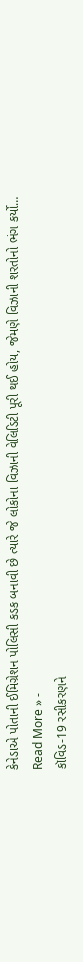કેનેડાએ પોતાની ઈમિગ્રેશન પોલિસી કડક બનાવી છે ત્યારે જે લોકોના વિઝાની વેલિડિટી પૂરી થઈ હોય, જેમણે વિઝાની શરતોનો ભંગ કર્યો…
Read More » -
કૉવિડ-19 રસીકરણને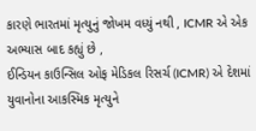કારણે ભારતમાં મૃત્યુનું જોખમ વધ્યું નથી , ICMR એ એક અભ્યાસ બાદ કહ્યું છે ,
ઈન્ડિયન કાઉન્સિલ ઓફ મેડિકલ રિસર્ચ (ICMR) એ દેશમાં યુવાનોના આકસ્મિક મૃત્યુને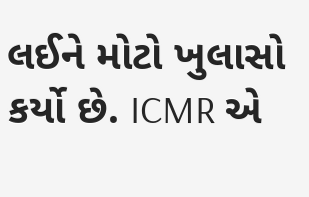લઈને મોટો ખુલાસો કર્યો છે. ICMR એ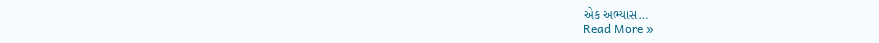એક અભ્યાસ…
Read More »